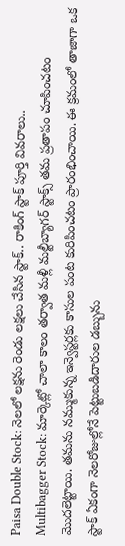Paisa Double Stock: నెలలో లక్షను రెండు లక్షలు చేసిన స్టాక్.. రాకింగ్ స్టాక్ పూర్తి వివరాలు..
Multibagger Stock: మార్కెట్లో చాలా కాలం తర్వాత మళ్లీ మల్టీబ్యాగర్ స్టాక్స్ తమ ప్రతాపం చూపించటం మెుదలెట్టాయి. తమను నమ్ముకున్న ఇన్వెస్టర్లకు కాసుల పంట కురిపించటం ప్రారంభించాయి. ఈ క్రమంలో తాజాగా ఒక స్టాక్ ఏకంగా నెలరోజుల్లోనే పెట్టుబడిదారుల డబ్బును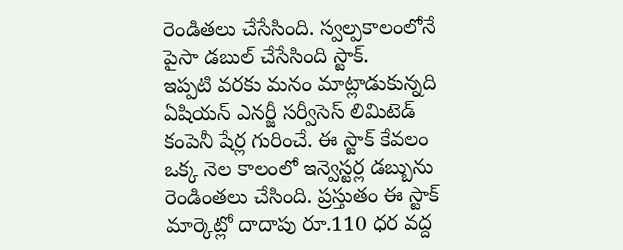రెండితలు చేసేసింది. స్వల్పకాలంలోనే పైసా డబుల్ చేసేసింది స్టాక్.
ఇప్పటి వరకు మనం మాట్లాడుకున్నది ఏషియన్ ఎనర్జీ సర్వీసెస్ లిమిటెడ్ కంపెనీ షేర్ల గురించే. ఈ స్టాక్ కేవలం ఒక్క నెల కాలంలో ఇన్వెస్టర్ల డబ్బును రెండింతలు చేసింది. ప్రస్తుతం ఈ స్టాక్ మార్కెట్లో దాదాపు రూ.110 ధర వద్ద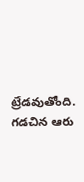ట్రేడవుతోంది. గడచిన ఆరు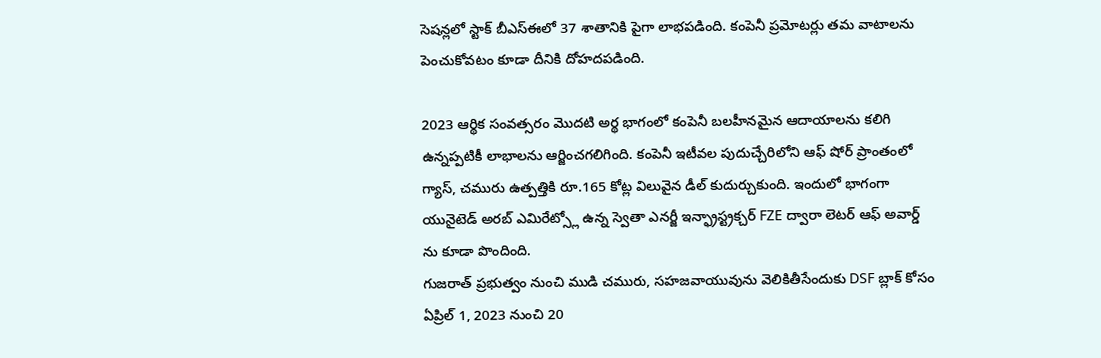సెషన్లలో స్టాక్ బీఎస్ఈలో 37 శాతానికి పైగా లాభపడింది. కంపెనీ ప్రమోటర్లు తమ వాటాలను పెంచుకోవటం కూడా దీనికి దోహదపడింది.

2023 ఆర్థిక సంవత్సరం మెుదటి అర్థ భాగంలో కంపెనీ బలహీనమైన ఆదాయాలను కలిగి ఉన్నప్పటికీ లాభాలను ఆర్జించగలిగింది. కంపెనీ ఇటీవల పుదుచ్చేరిలోని ఆఫ్ షోర్ ప్రాంతంలో గ్యాస్, చమురు ఉత్పత్తికి రూ.165 కోట్ల విలువైన డీల్ కుదుర్చుకుంది. ఇందులో భాగంగా యునైటెడ్ అరబ్ ఎమిరేట్స్లో ఉన్న స్వెతా ఎనర్జీ ఇన్ఫ్రాస్ట్రక్చర్ FZE ద్వారా లెటర్ ఆఫ్ అవార్డ్ ను కూడా పొందింది.
గుజరాత్ ప్రభుత్వం నుంచి ముడి చమురు, సహజవాయువును వెలికితీసేందుకు DSF బ్లాక్ కోసం ఏప్రిల్ 1, 2023 నుంచి 20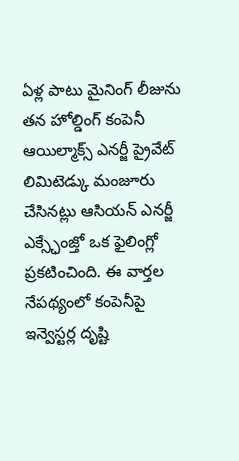ఏళ్ల పాటు మైనింగ్ లీజును తన హోల్డింగ్ కంపెనీ ఆయిల్మాక్స్ ఎనర్జీ ప్రైవేట్ లిమిటెడ్కు మంజూరు చేసినట్లు ఆసియన్ ఎనర్జీ ఎక్స్ఛేంజ్తో ఒక ఫైలింగ్లో ప్రకటించింది. ఈ వార్తల నేపథ్యంలో కంపెనీపై ఇన్వెస్టర్ల దృష్టి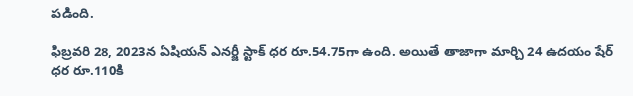పడింది.

ఫిబ్రవరి 28, 2023న ఏషియన్ ఎనర్జీ స్టాక్ ధర రూ.54.75గా ఉంది. అయితే తాజాగా మార్చి 24 ఉదయం షేర్ ధర రూ.110కి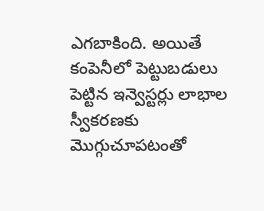ఎగబాకింది. అయితే కంపెనీలో పెట్టుబడులు పెట్టిన ఇన్వెస్టర్లు లాభాల స్వీకరణకు మెుగ్గుచూపటంతో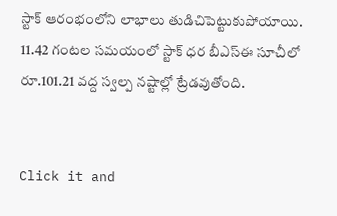స్టాక్ ఆరంభంలోని లాభాలు తుడిచిపెట్టుకుపోయాయి. 11.42 గంటల సమయంలో స్టాక్ ధర బీఎస్ఈ సూచీలో రూ.101.21 వద్ద స్వల్ప నష్టాల్లో ట్రేడవుతోంది.


Click it and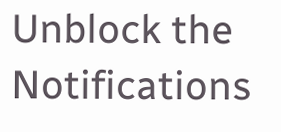Unblock the Notifications